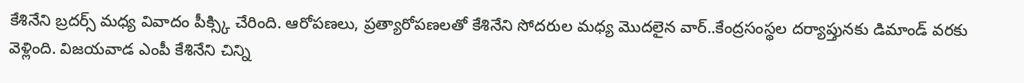కేశినేని బ్రదర్స్ మధ్య వివాదం పీక్స్కి చేరింది. ఆరోపణలు, ప్రత్యారోపణలతో కేశినేని సోదరుల మధ్య మొదలైన వార్..కేంద్రసంస్థల దర్యాప్తునకు డిమాండ్ వరకు వెళ్లింది. విజయవాడ ఎంపీ కేశినేని చిన్ని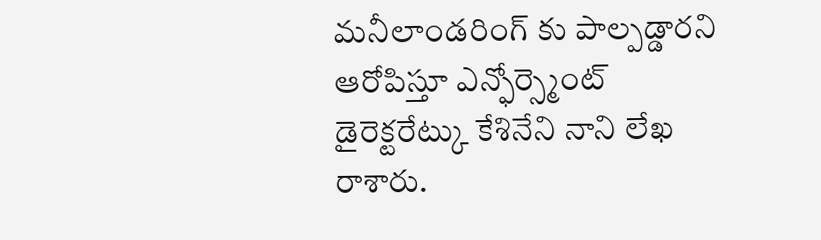మనీలాండరింగ్ కు పాల్పడ్డారని ఆరోపిస్తూ ఎన్ఫోర్స్మెంట్ డైరెక్టరేట్కు కేశినేని నాని లేఖ రాశారు.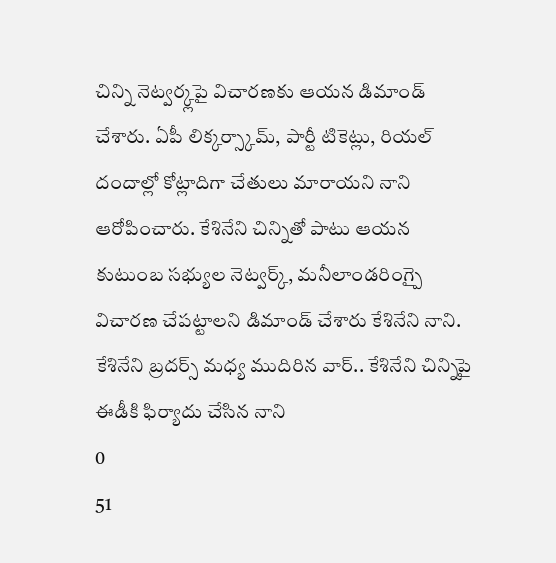చిన్ని నెట్వర్క్లపై విచారణకు ఆయన డిమాండ్ చేశారు. ఏపీ లిక్కర్స్కామ్, పార్టీ టికెట్లు, రియల్ దందాల్లో కోట్లాదిగా చేతులు మారాయని నాని ఆరోపించారు. కేశినేని చిన్నితో పాటు ఆయన కుటుంబ సభ్యుల నెట్వర్క్, మనీలాండరింగ్పై విచారణ చేపట్టాలని డిమాండ్ చేశారు కేశినేని నాని.
కేశినేని బ్రదర్స్ మధ్య ముదిరిన వార్.. కేశినేని చిన్నిపై ఈడీకి ఫిర్యాదు చేసిన నాని
0
51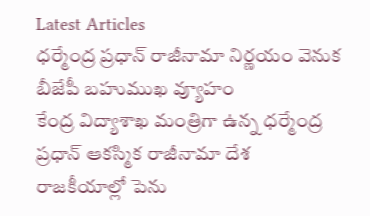Latest Articles
ధర్మేంద్ర ప్రధాన్ రాజీనామా నిర్ణయం వెనుక బీజేపీ బహుముఖ వ్యూహం
కేంద్ర విద్యాశాఖ మంత్రిగా ఉన్న ధర్మేంద్ర ప్రధాన్ ఆకస్మిక రాజీనామా దేశ రాజకీయాల్లో పెను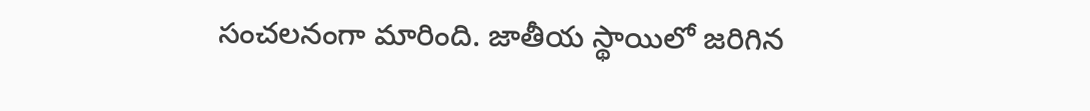సంచలనంగా మారింది. జాతీయ స్థాయిలో జరిగిన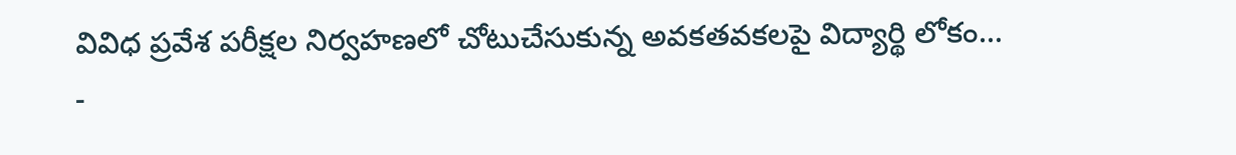వివిధ ప్రవేశ పరీక్షల నిర్వహణలో చోటుచేసుకున్న అవకతవకలపై విద్యార్థి లోకం...
-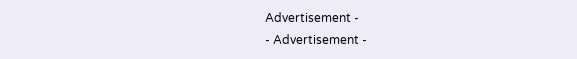Advertisement -
- Advertisement -